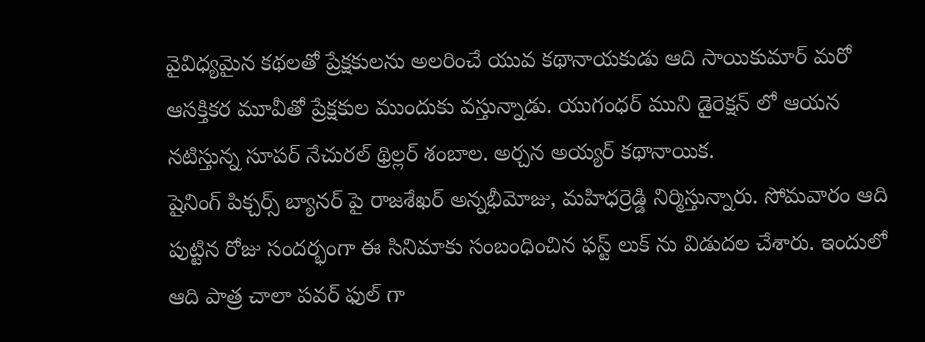వైవిధ్యమైన కథలతో ప్రేక్షకులను అలరించే యువ కథానాయకుడు ఆది సాయికుమార్ మరో ఆసక్తికర మూవీతో ప్రేక్షకుల ముందుకు వస్తున్నాడు. యుగంధర్ ముని డైరెక్షన్ లో ఆయన నటిస్తున్న సూపర్ నేచురల్ థ్రిల్లర్ శంబాల. అర్చన అయ్యర్ కథానాయిక.
షైనింగ్ పిక్చర్స్ బ్యానర్ పై రాజశేఖర్ అన్నభీమోజు, మహిధర్రెడ్డి నిర్మిస్తున్నారు. సోమవారం ఆది పుట్టిన రోజు సందర్భంగా ఈ సినిమాకు సంబంధించిన ఫస్ట్ లుక్ ను విడుదల చేశారు. ఇందులో ఆది పాత్ర చాలా పవర్ ఫుల్ గా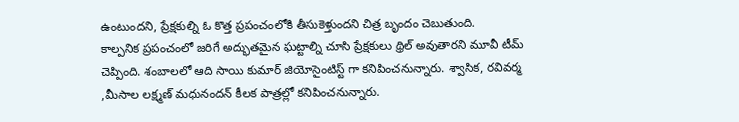ఉంటుందని, ప్రేక్షకుల్ని ఓ కొత్త ప్రపంచంలోకి తీసుకెళ్తుందని చిత్ర బృందం చెబుతుంది.
కాల్పనిక ప్రపంచంలో జరిగే అద్భుతమైన ఘట్టాల్ని చూసి ప్రేక్షకులు థ్రిల్ అవుతారని మూవీ టీమ్ చెప్పింది. శంబాలలో ఆది సాయి కుమార్ జియోసైంటిస్ట్ గా కనిపించనున్నారు. శ్వాసిక, రవివర్మ ,మీసాల లక్ష్మణ్ మధునందన్ కీలక పాత్రల్లో కనిపించనున్నారు.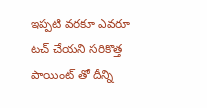ఇప్పటి వరకూ ఎవరూ టచ్ చేయని సరికొత్త పాయింట్ తో దీన్ని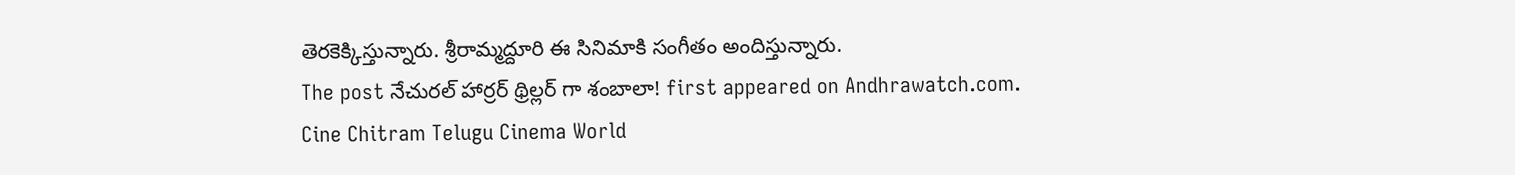తెరకెక్కిస్తున్నారు. శ్రీరామ్మద్దూరి ఈ సినిమాకి సంగీతం అందిస్తున్నారు.
The post నేచురల్ హార్రర్ థ్రిల్లర్ గా శంబాలా! first appeared on Andhrawatch.com.
Cine Chitram Telugu Cinema World